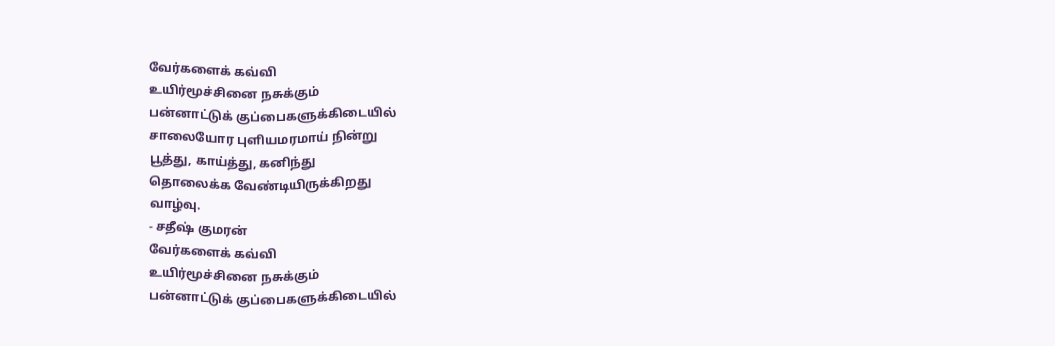வேர்களைக் கவ்வி
உயிர்மூச்சினை நசுக்கும்
பன்னாட்டுக் குப்பைகளுக்கிடையில்
சாலையோர புளியமரமாய் நின்று
பூத்து, காய்த்து, கனிந்து
தொலைக்க வேண்டியிருக்கிறது
வாழ்வு.
- சதீஷ் குமரன்
வேர்களைக் கவ்வி
உயிர்மூச்சினை நசுக்கும்
பன்னாட்டுக் குப்பைகளுக்கிடையில்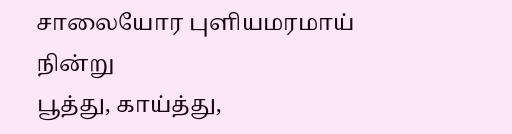சாலையோர புளியமரமாய் நின்று
பூத்து, காய்த்து,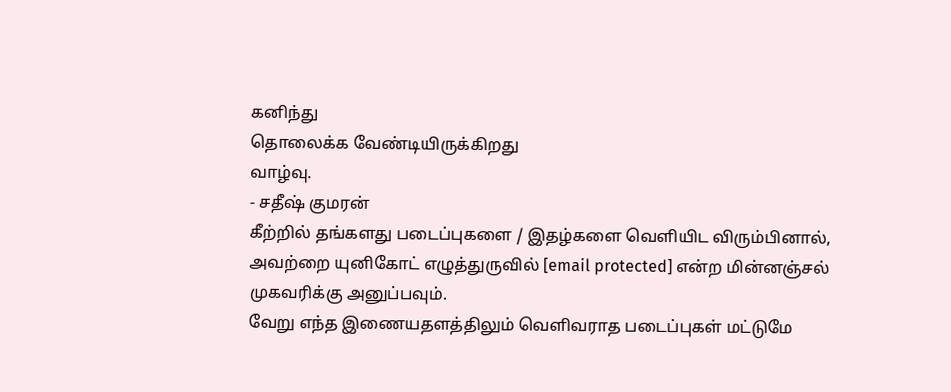கனிந்து
தொலைக்க வேண்டியிருக்கிறது
வாழ்வு.
- சதீஷ் குமரன்
கீற்றில் தங்களது படைப்புகளை / இதழ்களை வெளியிட விரும்பினால், அவற்றை யுனிகோட் எழுத்துருவில் [email protected] என்ற மின்னஞ்சல் முகவரிக்கு அனுப்பவும்.
வேறு எந்த இணையதளத்திலும் வெளிவராத படைப்புகள் மட்டுமே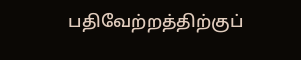பதிவேற்றத்திற்குப்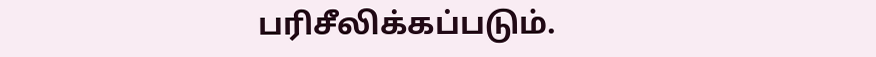பரிசீலிக்கப்படும்.